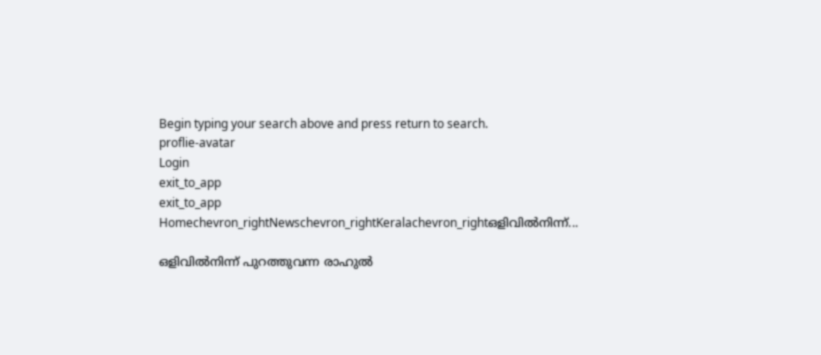Begin typing your search above and press return to search.
proflie-avatar
Login
exit_to_app
exit_to_app
Homechevron_rightNewschevron_rightKeralachevron_rightഒളിവിൽനിന്ന്...

ഒളിവിൽനിന്ന് പുറത്തുവന്ന രാഹുൽ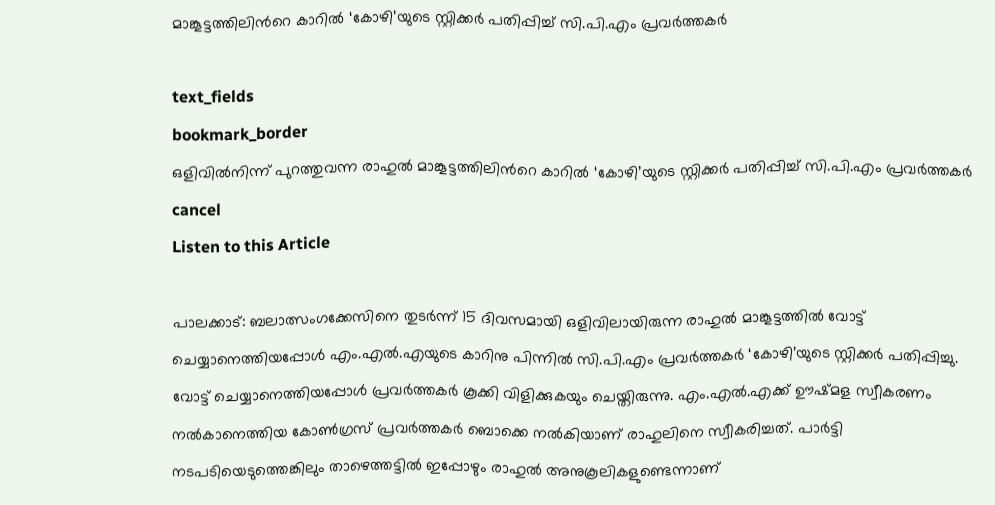മാങ്കൂട്ടത്തിലിന്‍റെ കാറില്‍ ‘കോഴി’യുടെ സ്റ്റിക്കര്‍ പതിപ്പിച്ച് സി.പി.എം പ്രവര്‍ത്തകര്‍

text_fields
bookmark_border
ഒളിവിൽനിന്ന് പുറത്തുവന്ന രാഹുൽ മാങ്കൂട്ടത്തിലിന്‍റെ കാറില്‍ ‘കോഴി’യുടെ സ്റ്റിക്കര്‍ പതിപ്പിച്ച് സി.പി.എം പ്രവര്‍ത്തകര്‍
cancel
Listen to this Article

പാലക്കാട്: ബലാത്സംഗക്കേസിനെ തുടർന്ന് 15 ദിവസമായി ഒളിവിലായിരുന്ന രാഹുൽ മാങ്കൂട്ടത്തിൽ വോട്ട് ചെയ്യാനെത്തിയപ്പോൾ എം.എൽ.എയുടെ കാറിനു പിന്നില്‍ സി.പി.എം പ്രവര്‍ത്തകര്‍ ‘കോഴി’യുടെ സ്റ്റിക്കര്‍ പതിപ്പിച്ചു. വോട്ട് ചെയ്യാനെത്തിയപ്പോൾ പ്രവർത്തകർ കൂക്കി വിളിക്കുകയും ചെയ്തിരുന്നു. എം.എൽ.എക്ക് ഊഷ്മള സ്വീകരണം നൽകാനെത്തിയ കോൺഗ്രസ് പ്രവർത്തകർ ബൊക്കെ നൽകിയാണ് രാഹുലിനെ സ്വീകരിച്ചത്. പാർട്ടി നടപടിയെടുത്തെങ്കിലും താഴെത്തട്ടിൽ ഇപ്പോഴും രാഹുൽ അനുകൂലികളുണ്ടെന്നാണ്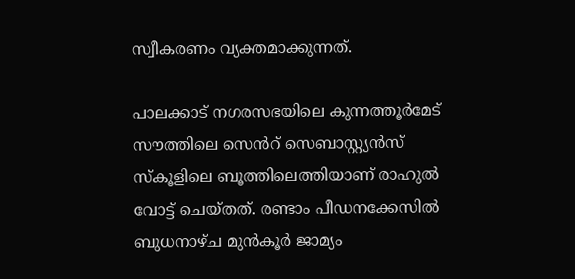സ്വീകരണം വ്യക്തമാക്കുന്നത്.

പാലക്കാട് നഗരസഭയിലെ കുന്നത്തൂർമേട് സൗത്തിലെ സെൻറ് സെബാസ്റ്റ്യൻസ് സ്കൂളിലെ ബൂത്തിലെത്തിയാണ് രാഹുൽ വോട്ട് ചെയ്തത്. രണ്ടാം പീഡനക്കേസിൽ ബുധനാഴ്ച മുൻകൂർ ജാമ്യം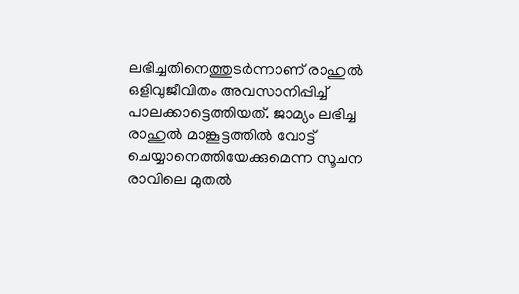ലഭിച്ചതിനെത്തുടർന്നാണ് രാഹുൽ ഒളിവുജീവിതം അവസാനിപ്പിച്ച് പാലക്കാട്ടെത്തിയത്. ജാമ്യം ലഭിച്ച രാഹുല്‍ മാങ്കൂട്ടത്തില്‍ വോട്ട് ചെയ്യാനെത്തിയേക്കുമെന്ന സൂചന രാവിലെ മുതല്‍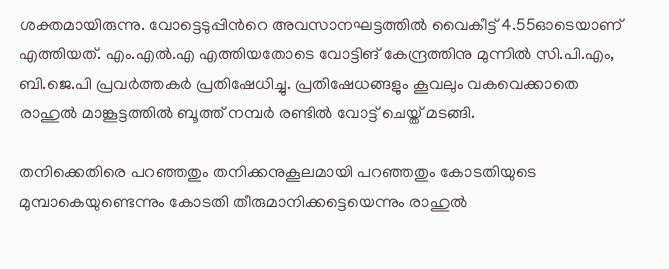ശക്തമായിരുന്നു. വോട്ടെടുപ്പിന്‍റെ അവസാനഘട്ടത്തിൽ വൈകീട്ട് 4.55ഓടെയാണ് എത്തിയത്. എം.എല്‍.എ എത്തിയതോടെ വോട്ടിങ് കേന്ദ്രത്തിനു മുന്നില്‍ സി.പി.എം, ബി.ജെ.പി പ്രവർത്തകർ പ്രതിഷേധിച്ചു. പ്രതിഷേധങ്ങളും കൂവലും വകവെക്കാതെ രാഹുല്‍ മാങ്കൂട്ടത്തില്‍ ബൂത്ത് നമ്പര്‍ രണ്ടിൽ വോട്ട് ചെയ്ത് മടങ്ങി.

തനിക്കെതിരെ പറഞ്ഞതും തനിക്കനുകൂലമായി പറഞ്ഞതും കോടതിയുടെ മുമ്പാകെയുണ്ടെന്നും കോടതി തീരുമാനിക്കട്ടെയെന്നും രാഹുൽ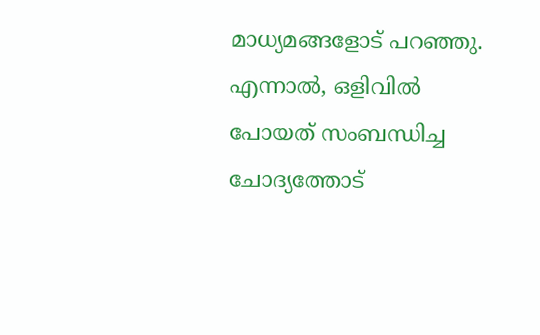മാധ്യമങ്ങളോട് പറഞ്ഞു. എന്നാല്‍, ഒളിവില്‍ പോയത് സംബന്ധിച്ച ചോദ്യത്തോട്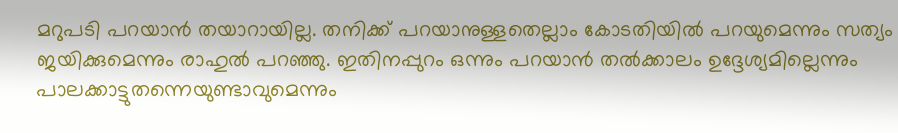മറുപടി പറയാൻ തയാറായില്ല. തനിക്ക് പറയാനുള്ളതെല്ലാം കോടതിയില്‍ പറയുമെന്നും സത്യം ജയിക്കുമെന്നും രാഹുല്‍ പറഞ്ഞു. ഇതിനപ്പുറം ഒന്നും പറയാന്‍ തൽക്കാലം ഉദ്ദേശ്യമില്ലെന്നും പാലക്കാട്ടുതന്നെയുണ്ടാവുമെന്നും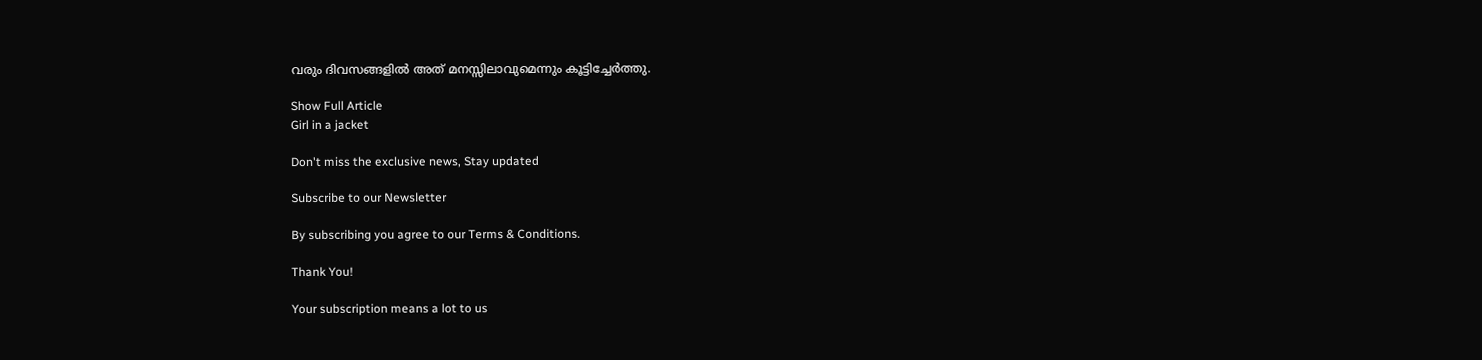വരും ദിവസങ്ങളില്‍ അത് മനസ്സിലാവുമെന്നും കൂട്ടിച്ചേര്‍ത്തു.

Show Full Article
Girl in a jacket

Don't miss the exclusive news, Stay updated

Subscribe to our Newsletter

By subscribing you agree to our Terms & Conditions.

Thank You!

Your subscription means a lot to us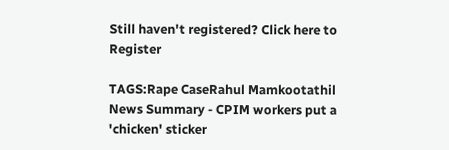Still haven't registered? Click here to Register

TAGS:Rape CaseRahul Mamkootathil
News Summary - CPIM workers put a 'chicken' sticker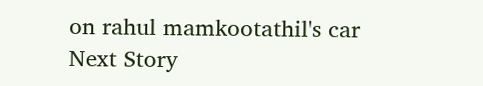on rahul mamkootathil's car
Next Story